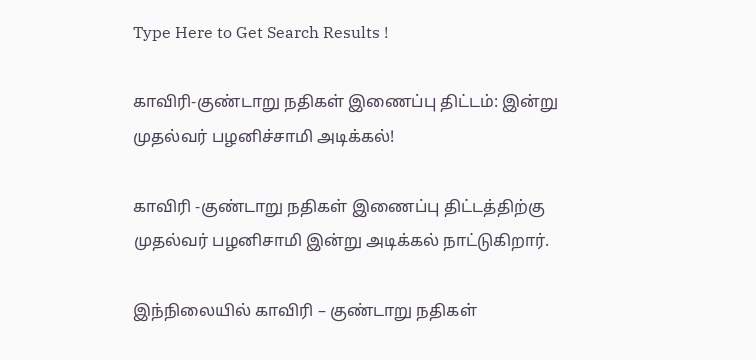Type Here to Get Search Results !

காவிரி-குண்டாறு நதிகள் இணைப்பு திட்டம்: இன்று முதல்வர் பழனிச்சாமி அடிக்கல்!

காவிரி -குண்டாறு நதிகள் இணைப்பு திட்டத்திற்கு முதல்வர் பழனிசாமி இன்று அடிக்கல் நாட்டுகிறார்.

இந்நிலையில் காவிரி – குண்டாறு நதிகள்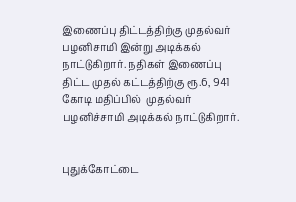இணைப்பு திட்டத்திற்கு முதல்வர் பழனிசாமி இன்று அடிக்கல் நாட்டுகிறார். நதிகள் இணைப்பு திட்ட முதல் கட்டத்திற்கு ரூ.6, 941 கோடி மதிப்பில்  முதல்வர் பழனிச்சாமி அடிக்கல் நாட்டுகிறார்.


புதுக்கோட்டை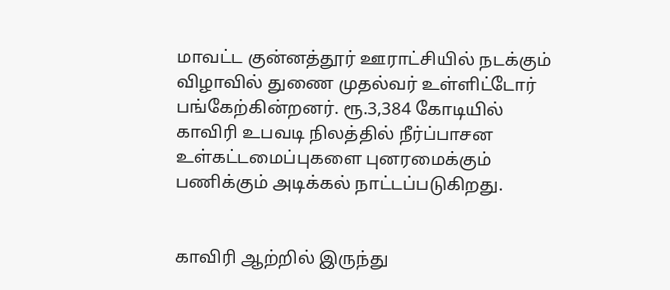மாவட்ட குன்னத்தூர் ஊராட்சியில் நடக்கும் விழாவில் துணை முதல்வர் உள்ளிட்டோர் பங்கேற்கின்றனர். ரூ.3,384 கோடியில் காவிரி உபவடி நிலத்தில் நீர்ப்பாசன உள்கட்டமைப்புகளை புனரமைக்கும் பணிக்கும் அடிக்கல் நாட்டப்படுகிறது.


காவிரி ஆற்றில் இருந்து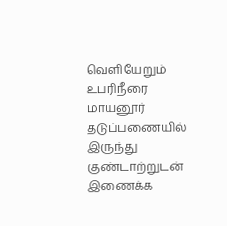வெளியேறும் உபரிநீரை மாயனூர் தடுப்பணையில் இருந்து குண்டாற்றுடன் இணைக்க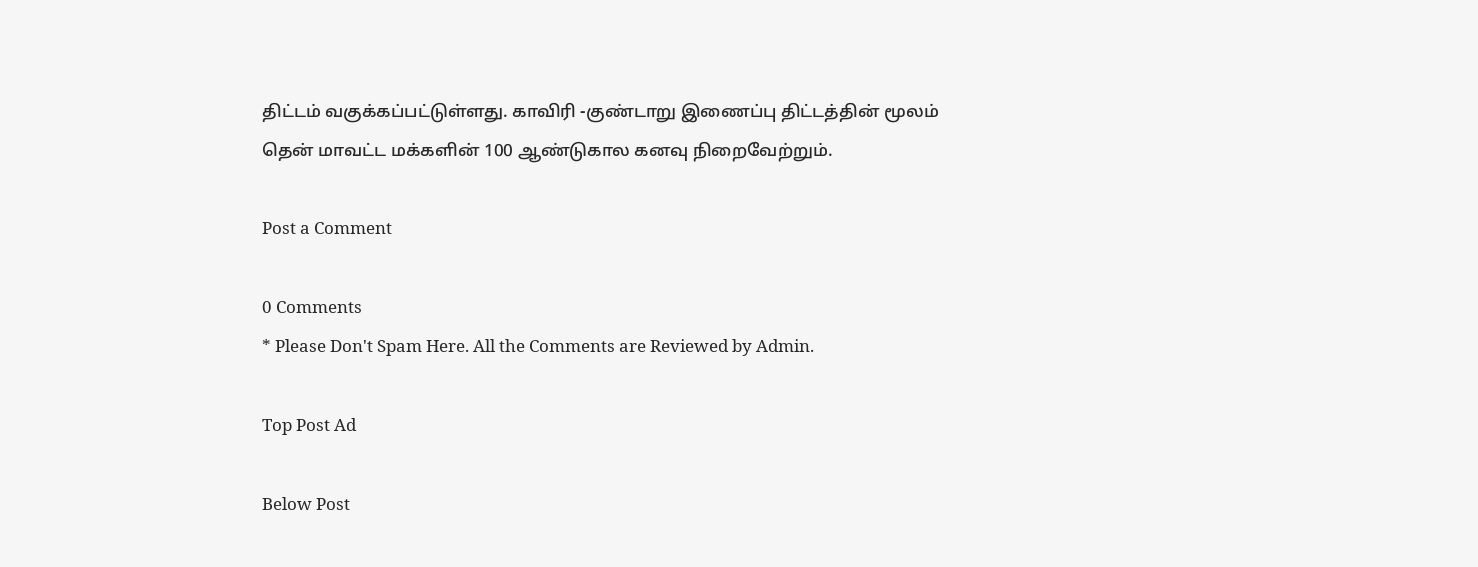திட்டம் வகுக்கப்பட்டுள்ளது. காவிரி -குண்டாறு இணைப்பு திட்டத்தின் மூலம் தென் மாவட்ட மக்களின் 100 ஆண்டுகால கனவு நிறைவேற்றும்.

Post a Comment

0 Comments
* Please Don't Spam Here. All the Comments are Reviewed by Admin.

Top Post Ad

Below Post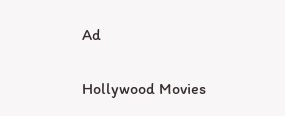Ad

Hollywood Movies